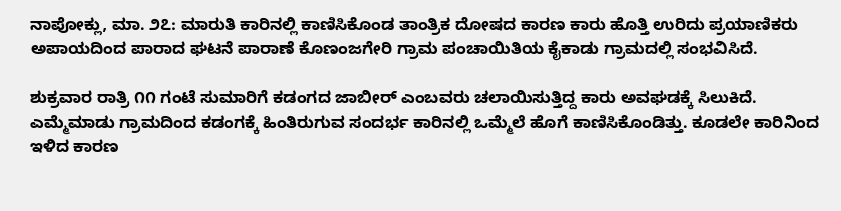ನಾಪೋಕ್ಲು, ಮಾ. ೨೭: ಮಾರುತಿ ಕಾರಿನಲ್ಲಿ ಕಾಣಿಸಿಕೊಂಡ ತಾಂತ್ರಿಕ ದೋಷದ ಕಾರಣ ಕಾರು ಹೊತ್ತಿ ಉರಿದು ಪ್ರಯಾಣಿಕರು ಅಪಾಯದಿಂದ ಪಾರಾದ ಘಟನೆ ಪಾರಾಣೆ ಕೊಣಂಜಗೇರಿ ಗ್ರಾಮ ಪಂಚಾಯಿತಿಯ ಕೈಕಾಡು ಗ್ರಾಮದಲ್ಲಿ ಸಂಭವಿಸಿದೆ.

ಶುಕ್ರವಾರ ರಾತ್ರಿ ೧೧ ಗಂಟೆ ಸುಮಾರಿಗೆ ಕಡಂಗದ ಜಾಬೀರ್ ಎಂಬವರು ಚಲಾಯಿಸುತ್ತಿದ್ದ ಕಾರು ಅವಘಡಕ್ಕೆ ಸಿಲುಕಿದೆ. ಎಮ್ಮೆಮಾಡು ಗ್ರಾಮದಿಂದ ಕಡಂಗಕ್ಕೆ ಹಿಂತಿರುಗುವ ಸಂದರ್ಭ ಕಾರಿನಲ್ಲಿ ಒಮ್ಮೆಲೆ ಹೊಗೆ ಕಾಣಿಸಿಕೊಂಡಿತ್ತು. ಕೂಡಲೇ ಕಾರಿನಿಂದ ಇಳಿದ ಕಾರಣ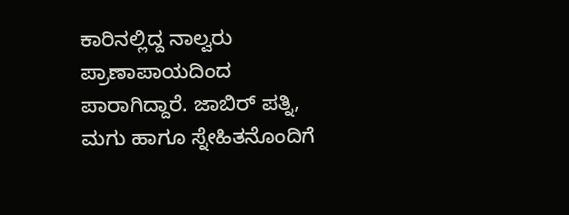ಕಾರಿನಲ್ಲಿದ್ದ ನಾಲ್ವರು ಪ್ರಾಣಾಪಾಯದಿಂದ ಪಾರಾಗಿದ್ದಾರೆ. ಜಾಬಿರ್ ಪತ್ನಿ, ಮಗು ಹಾಗೂ ಸ್ನೇಹಿತನೊಂದಿಗೆ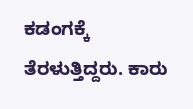ಕಡಂಗಕ್ಕೆ ತೆರಳುತ್ತಿದ್ದರು. ಕಾರು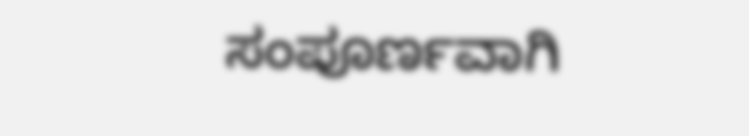ಸಂಪೂರ್ಣವಾಗಿ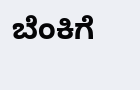ಬೆಂಕಿಗೆ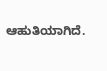ಆಹುತಿಯಾಗಿದೆ.